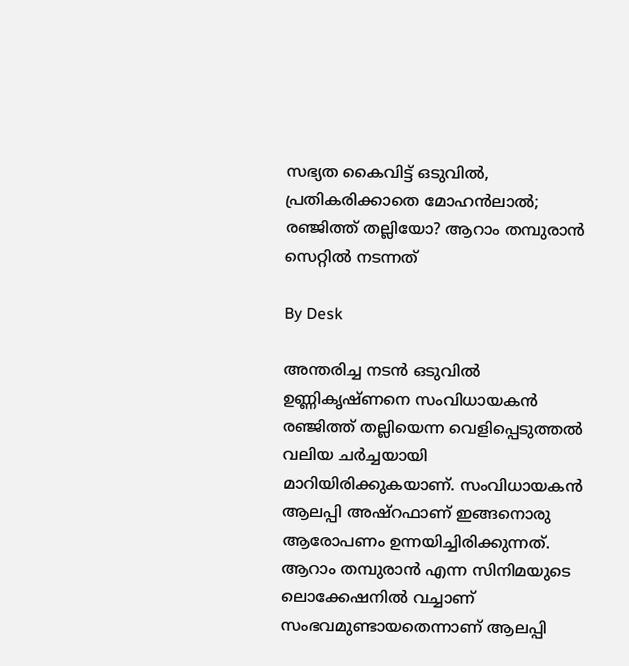സഭ്യത കൈവിട്ട് ഒടുവില്‍, പ്രതികരിക്കാതെ മോഹന്‍ലാല്‍; രഞ്ജിത്ത് തല്ലിയോ? ആറാം തമ്പുരാന്‍ സെറ്റില്‍ നടന്നത്

By Desk

അന്തരിച്ച നടന്‍ ഒടുവില്‍ ഉണ്ണികൃഷ്ണനെ സംവിധായകന്‍ രഞ്ജിത്ത് തല്ലിയെന്ന വെളിപ്പെടുത്തല്‍ വലിയ ചര്‍ച്ചയായി മാറിയിരിക്കുകയാണ്. സംവിധായകന്‍ ആലപ്പി അഷ്‌റഫാണ് ഇങ്ങനൊരു ആരോപണം ഉന്നയിച്ചിരിക്കുന്നത്. ആറാം തമ്പുരാന്‍ എന്ന സിനിമയുടെ ലൊക്കേഷനില്‍ വച്ചാണ് സംഭവമുണ്ടായതെന്നാണ് ആലപ്പി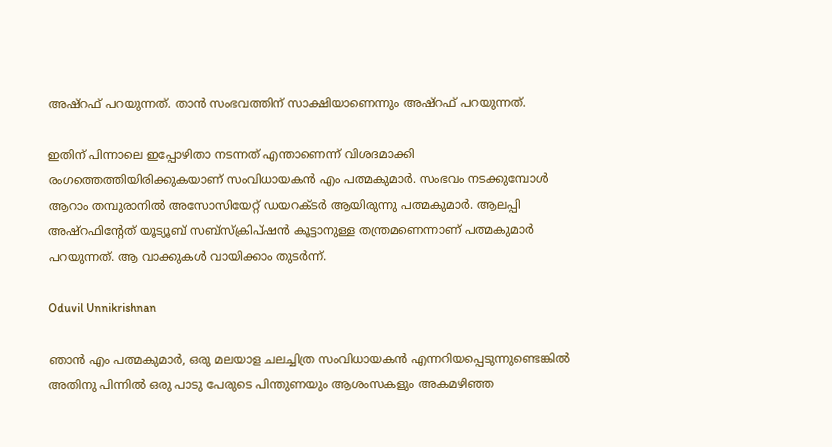അഷ്‌റഫ് പറയുന്നത്. താന്‍ സംഭവത്തിന് സാക്ഷിയാണെന്നും അഷ്‌റഫ് പറയുന്നത്.

ഇതിന് പിന്നാലെ ഇപ്പോഴിതാ നടന്നത് എന്താണെന്ന് വിശദമാക്കി രംഗത്തെത്തിയിരിക്കുകയാണ് സംവിധായകന്‍ എം പത്മകുമാര്‍. സംഭവം നടക്കുമ്പോള്‍ ആറാം തമ്പുരാനില്‍ അസോസിയേറ്റ് ഡയറക്ടര്‍ ആയിരുന്നു പത്മകുമാര്‍. ആലപ്പി അഷ്‌റഫിന്റേത് യൂട്യൂബ് സബ്‌സ്‌ക്രിപ്ഷന്‍ കൂട്ടാനുള്ള തന്ത്രമണെന്നാണ് പത്മകുമാര്‍ പറയുന്നത്. ആ വാക്കുകള്‍ വായിക്കാം തുടര്‍ന്ന്.

Oduvil Unnikrishnan

ഞാന്‍ എം പത്മകുമാര്‍, ഒരു മലയാള ചലച്ചിത്ര സംവിധായകന്‍ എന്നറിയപ്പെടുന്നുണ്ടെങ്കില്‍ അതിനു പിന്നില്‍ ഒരു പാടു പേരുടെ പിന്തുണയും ആശംസകളും അകമഴിഞ്ഞ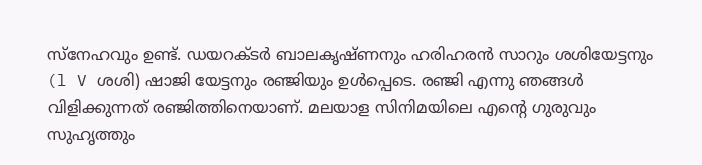സ്‌നേഹവും ഉണ്ട്. ഡയറക്ടര്‍ ബാലകൃഷ്ണനും ഹരിഹരന്‍ സാറും ശശിയേട്ടനും (l V ശശി) ഷാജി യേട്ടനും രഞ്ജിയും ഉള്‍പ്പെടെ. രഞ്ജി എന്നു ഞങ്ങള്‍ വിളിക്കുന്നത് രഞ്ജിത്തിനെയാണ്. മലയാള സിനിമയിലെ എന്റെ ഗുരുവും സുഹൃത്തും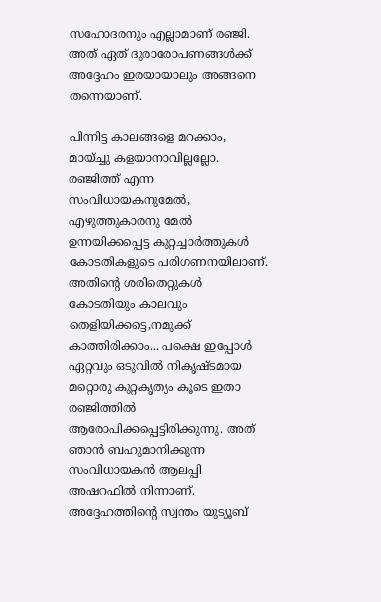സഹോദരനും എല്ലാമാണ് രഞ്ജി. അത് ഏത് ദുരാരോപണങ്ങള്‍ക്ക് അദ്ദേഹം ഇരയായാലും അങ്ങനെ തന്നെയാണ്.

പിന്നിട്ട കാലങ്ങളെ മറക്കാം, മായ്ച്ചു കളയാനാവില്ലല്ലോ.
രഞ്ജിത്ത് എന്ന സംവിധായകനുമേല്‍, എഴുത്തുകാരനു മേല്‍ ഉന്നയിക്കപ്പെട്ട കുറ്റച്ചാര്‍ത്തുകള്‍ കോടതികളുടെ പരിഗണനയിലാണ്. അതിന്റെ ശരിതെറ്റുകള്‍ കോടതിയും കാലവും തെളിയിക്കട്ടെ,നമുക്ക് കാത്തിരിക്കാം... പക്ഷെ ഇപ്പോള്‍ ഏറ്റവും ഒടുവില്‍ നികൃഷ്ടമായ മറ്റൊരു കുറ്റകൃത്യം കൂടെ ഇതാ രഞ്ജിത്തില്‍ ആരോപിക്കപ്പെട്ടിരിക്കുന്നു. അത് ഞാന്‍ ബഹുമാനിക്കുന്ന സംവിധായകന്‍ ആലപ്പി അഷറഫില്‍ നിന്നാണ്. അദ്ദേഹത്തിന്റെ സ്വന്തം യുട്യൂബ്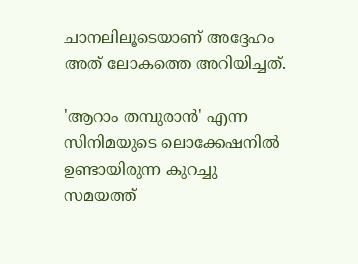ചാനലിലൂടെയാണ് അദ്ദേഹം അത് ലോകത്തെ അറിയിച്ചത്.

'ആറാം തമ്പുരാന്‍' എന്ന സിനിമയുടെ ലൊക്കേഷനില്‍ ഉണ്ടായിരുന്ന കുറച്ചു സമയത്ത്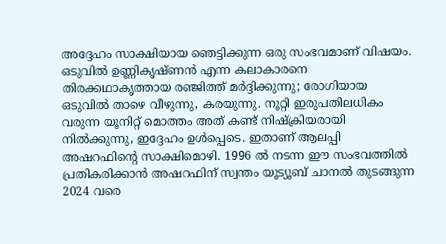അദ്ദേഹം സാക്ഷിയായ ഞെട്ടിക്കുന്ന ഒരു സംഭവമാണ് വിഷയം. ഒടുവില്‍ ഉണ്ണികൃഷ്ണന്‍ എന്ന കലാകാരനെ തിരക്കഥാകൃത്തായ രഞ്ജിത്ത് മര്‍ദ്ദിക്കുന്നു; രോഗിയായ ഒടുവില്‍ താഴെ വീഴുന്നു, കരയുന്നു. നൂറ്റി ഇരുപതിലധികം വരുന്ന യൂനിറ്റ് മൊത്തം അത് കണ്ട് നിഷ്‌ക്രിയരായി നില്‍ക്കുന്നു, ഇദ്ദേഹം ഉള്‍പ്പെടെ. ഇതാണ് ആലപ്പി അഷറഫിന്റെ സാക്ഷിമൊഴി. 1996 ല്‍ നടന്ന ഈ സംഭവത്തില്‍ പ്രതികരിക്കാന്‍ അഷറഫിന് സ്വന്തം യൂട്യൂബ് ചാനല്‍ തുടങ്ങുന്ന 2024 വരെ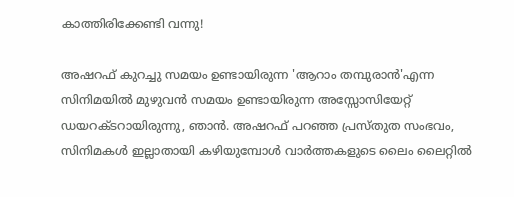കാത്തിരിക്കേണ്ടി വന്നു!

അഷറഫ് കുറച്ചു സമയം ഉണ്ടായിരുന്ന 'ആറാം തമ്പുരാന്‍'എന്ന സിനിമയില്‍ മുഴുവന്‍ സമയം ഉണ്ടായിരുന്ന അസ്സോസിയേറ്റ് ഡയറക്ടറായിരുന്നു, ഞാന്‍. അഷറഫ് പറഞ്ഞ പ്രസ്തുത സംഭവം, സിനിമകള്‍ ഇല്ലാതായി കഴിയുമ്പോള്‍ വാര്‍ത്തകളുടെ ലൈം ലൈറ്റില്‍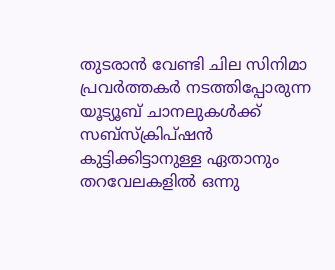തുടരാന്‍ വേണ്ടി ചില സിനിമാ പ്രവര്‍ത്തകര്‍ നടത്തിപ്പോരുന്ന യൂട്യൂബ് ചാനലുകള്‍ക്ക് സബ്‌സ്‌ക്രിപ്ഷന്‍ കുട്ടിക്കിട്ടാനുള്ള ഏതാനും തറവേലകളില്‍ ഒന്നു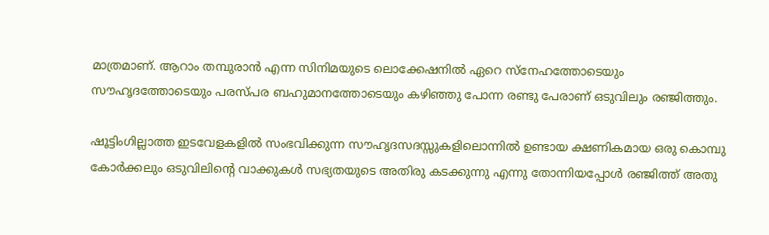മാത്രമാണ്. ആറാം തമ്പുരാന്‍ എന്ന സിനിമയുടെ ലൊക്കേഷനില്‍ ഏറെ സ്‌നേഹത്തോടെയും സൗഹൃദത്തോടെയും പരസ്പര ബഹുമാനത്തോടെയും കഴിഞ്ഞു പോന്ന രണ്ടു പേരാണ് ഒടുവിലും രഞ്ജിത്തും.

ഷൂട്ടിംഗില്ലാത്ത ഇടവേളകളില്‍ സംഭവിക്കുന്ന സൗഹൃദസദസ്സുകളിലൊന്നില്‍ ഉണ്ടായ ക്ഷണികമായ ഒരു കൊമ്പു കോര്‍ക്കലും ഒടുവിലിന്റെ വാക്കുകള്‍ സഭ്യതയുടെ അതിരു കടക്കുന്നു എന്നു തോന്നിയപ്പോള്‍ രഞ്ജിത്ത് അതു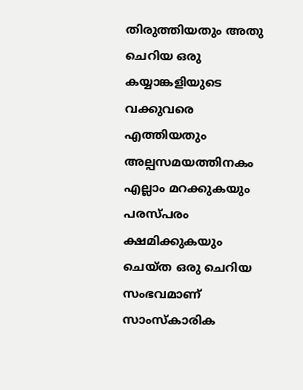തിരുത്തിയതും അതു ചെറിയ ഒരു കയ്യാങ്കളിയുടെ വക്കുവരെ എത്തിയതും അല്പസമയത്തിനകം എല്ലാം മറക്കുകയും പരസ്പരം ക്ഷമിക്കുകയും ചെയ്ത ഒരു ചെറിയ സംഭവമാണ് സാംസ്‌കാരിക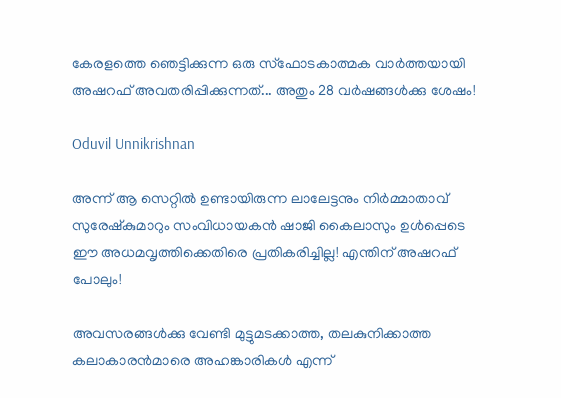കേരളത്തെ ഞെട്ടിക്കുന്ന ഒരു സ്‌ഫോടകാത്മക വാര്‍ത്തയായി അഷറഫ് അവതരിപ്പിക്കുന്നത്... അതും 28 വര്‍ഷങ്ങള്‍ക്കു ശേഷം!

Oduvil Unnikrishnan

അന്ന് ആ സെറ്റില്‍ ഉണ്ടായിരുന്ന ലാലേട്ടനും നിര്‍മ്മാതാവ് സുരേഷ്‌കുമാറും സംവിധായകന്‍ ഷാജി കൈലാസും ഉള്‍പ്പെടെ ഈ അധമവൃത്തിക്കെതിരെ പ്രതികരിച്ചില്ല! എന്തിന് അഷറഫ് പോലും!

അവസരങ്ങള്‍ക്കു വേണ്ടി മുട്ടുമടക്കാത്ത, തലകുനിക്കാത്ത കലാകാരന്‍മാരെ അഹങ്കാരികള്‍ എന്ന്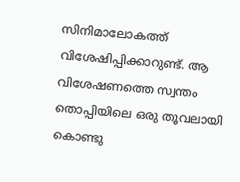സിനിമാലോകത്ത് വിശേഷിപ്പിക്കാറുണ്ട്. ആ വിശേഷണത്തെ സ്വന്തം തൊപ്പിയിലെ ഒരു തൂവലായി കൊണ്ടു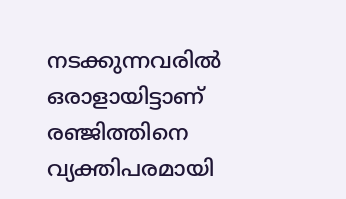നടക്കുന്നവരില്‍ ഒരാളായിട്ടാണ് രഞ്ജിത്തിനെ വ്യക്തിപരമായി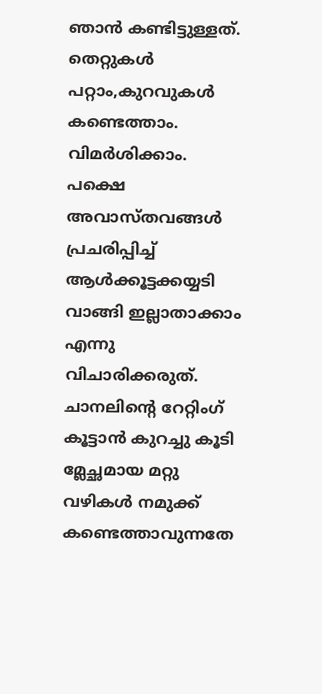ഞാന്‍ കണ്ടിട്ടുള്ളത്. തെറ്റുകള്‍ പറ്റാം,കുറവുകള്‍ കണ്ടെത്താം. വിമര്‍ശിക്കാം. പക്ഷെ അവാസ്തവങ്ങള്‍ പ്രചരിപ്പിച്ച് ആള്‍ക്കൂട്ടക്കയ്യടി വാങ്ങി ഇല്ലാതാക്കാം എന്നു വിചാരിക്കരുത്. ചാനലിന്റെ റേറ്റിംഗ് കൂട്ടാന്‍ കുറച്ചു കൂടി മ്ലേച്ഛമായ മറ്റു വഴികള്‍ നമുക്ക് കണ്ടെത്താവുന്നതേ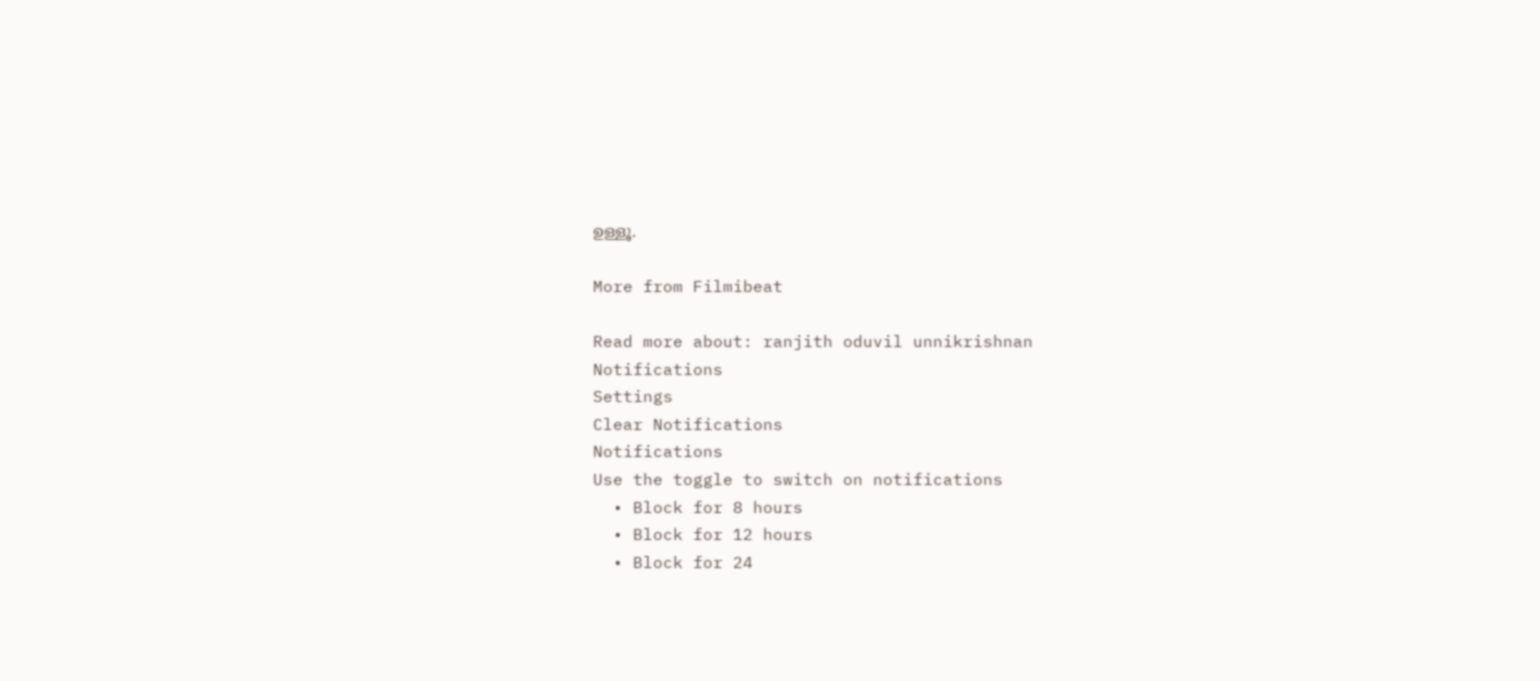ഉള്ളൂ.

More from Filmibeat

Read more about: ranjith oduvil unnikrishnan
Notifications
Settings
Clear Notifications
Notifications
Use the toggle to switch on notifications
  • Block for 8 hours
  • Block for 12 hours
  • Block for 24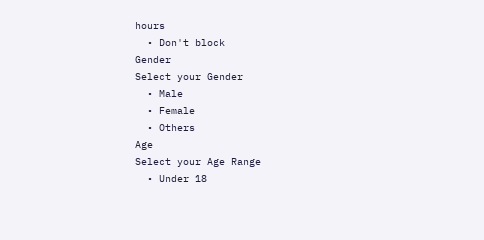hours
  • Don't block
Gender
Select your Gender
  • Male
  • Female
  • Others
Age
Select your Age Range
  • Under 18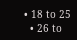• 18 to 25
  • 26 to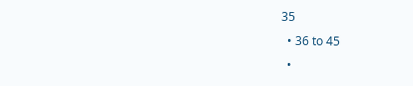35
  • 36 to 45
  •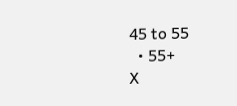45 to 55
  • 55+
X